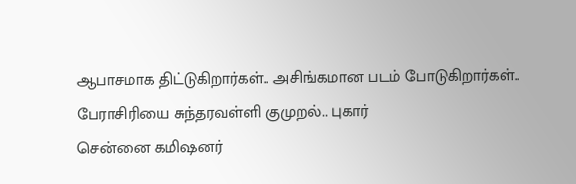ஆபாசமாக திட்டுகிறார்கள்.. அசிங்கமான படம் போடுகிறார்கள்.. பேராசிரியை சுந்தரவள்ளி குமுறல்.. புகார்
சென்னை கமிஷனர்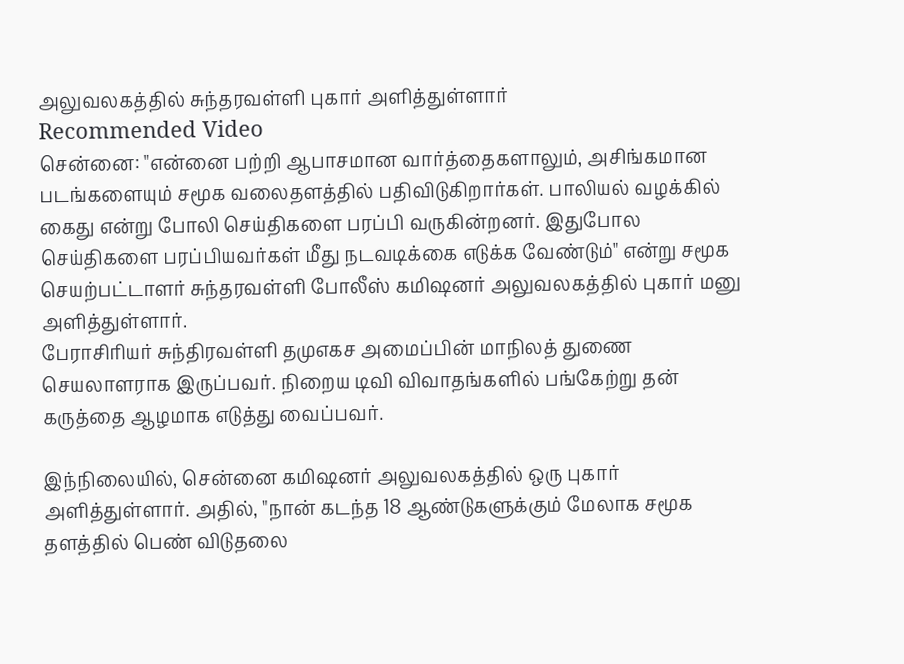அலுவலகத்தில் சுந்தரவள்ளி புகார் அளித்துள்ளார்
Recommended Video
சென்னை: "என்னை பற்றி ஆபாசமான வார்த்தைகளாலும், அசிங்கமான படங்களையும் சமூக வலைதளத்தில் பதிவிடுகிறார்கள். பாலியல் வழக்கில் கைது என்று போலி செய்திகளை பரப்பி வருகின்றனர். இதுபோல செய்திகளை பரப்பியவர்கள் மீது நடவடிக்கை எடுக்க வேண்டும்" என்று சமூக செயற்பட்டாளர் சுந்தரவள்ளி போலீஸ் கமிஷனர் அலுவலகத்தில் புகார் மனு அளித்துள்ளார்.
பேராசிரியர் சுந்திரவள்ளி தமுஎகச அமைப்பின் மாநிலத் துணை செயலாளராக இருப்பவர். நிறைய டிவி விவாதங்களில் பங்கேற்று தன் கருத்தை ஆழமாக எடுத்து வைப்பவர்.

இந்நிலையில், சென்னை கமிஷனர் அலுவலகத்தில் ஒரு புகார் அளித்துள்ளார். அதில், "நான் கடந்த 18 ஆண்டுகளுக்கும் மேலாக சமூக தளத்தில் பெண் விடுதலை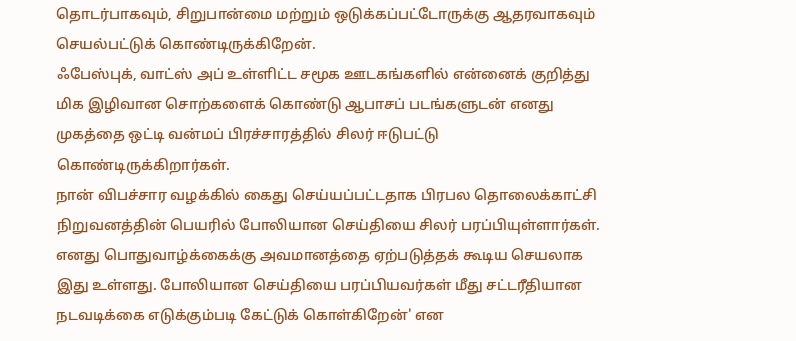தொடர்பாகவும், சிறுபான்மை மற்றும் ஒடுக்கப்பட்டோருக்கு ஆதரவாகவும் செயல்பட்டுக் கொண்டிருக்கிறேன்.
ஃபேஸ்புக், வாட்ஸ் அப் உள்ளிட்ட சமூக ஊடகங்களில் என்னைக் குறித்து மிக இழிவான சொற்களைக் கொண்டு ஆபாசப் படங்களுடன் எனது முகத்தை ஒட்டி வன்மப் பிரச்சாரத்தில் சிலர் ஈடுபட்டு கொண்டிருக்கிறார்கள்.
நான் விபச்சார வழக்கில் கைது செய்யப்பட்டதாக பிரபல தொலைக்காட்சி நிறுவனத்தின் பெயரில் போலியான செய்தியை சிலர் பரப்பியுள்ளார்கள்.
எனது பொதுவாழ்க்கைக்கு அவமானத்தை ஏற்படுத்தக் கூடிய செயலாக இது உள்ளது. போலியான செய்தியை பரப்பியவர்கள் மீது சட்டரீதியான நடவடிக்கை எடுக்கும்படி கேட்டுக் கொள்கிறேன்' என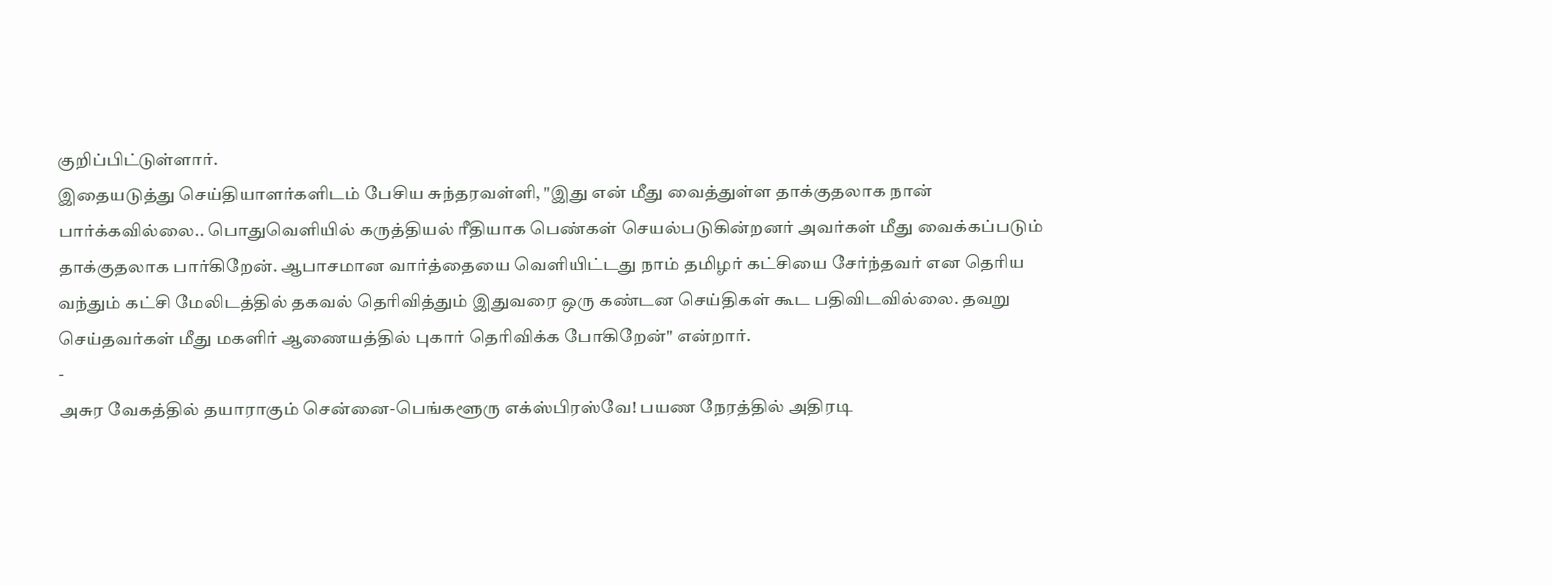குறிப்பிட்டுள்ளார்.
இதையடுத்து செய்தியாளர்களிடம் பேசிய சுந்தரவள்ளி, "இது என் மீது வைத்துள்ள தாக்குதலாக நான் பார்க்கவில்லை.. பொதுவெளியில் கருத்தியல் ரீதியாக பெண்கள் செயல்படுகின்றனர் அவர்கள் மீது வைக்கப்படும் தாக்குதலாக பார்கிறேன். ஆபாசமான வார்த்தையை வெளியிட்டது நாம் தமிழர் கட்சியை சேர்ந்தவர் என தெரிய வந்தும் கட்சி மேலிடத்தில் தகவல் தெரிவித்தும் இதுவரை ஒரு கண்டன செய்திகள் கூட பதிவிடவில்லை. தவறு செய்தவர்கள் மீது மகளிர் ஆணையத்தில் புகார் தெரிவிக்க போகிறேன்" என்றார்.
-
அசுர வேகத்தில் தயாராகும் சென்னை-பெங்களூரு எக்ஸ்பிரஸ்வே! பயண நேரத்தில் அதிரடி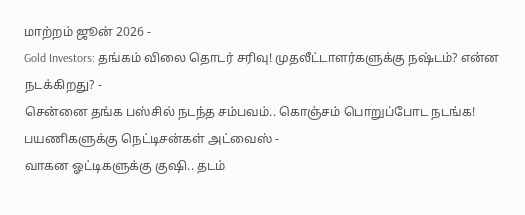மாற்றம் ஜூன் 2026 -
Gold Investors: தங்கம் விலை தொடர் சரிவு! முதலீட்டாளர்களுக்கு நஷ்டம்? என்ன நடக்கிறது? -
சென்னை தங்க பஸ்சில் நடந்த சம்பவம்.. கொஞ்சம் பொறுப்போட நடங்க! பயணிகளுக்கு நெட்டிசன்கள் அட்வைஸ் -
வாகன ஓட்டிகளுக்கு குஷி.. தடம்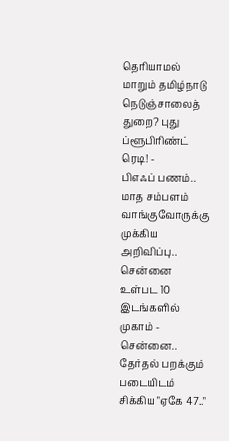தெரியாமல் மாறும் தமிழ்நாடு நெடுஞ்சாலைத் துறை? புது ப்ளூபிரிண்ட் ரெடி! -
பிஎஃப் பணம்.. மாத சம்பளம் வாங்குவோருக்கு முக்கிய அறிவிப்பு.. சென்னை உள்பட 10 இடங்களில் முகாம் -
சென்னை.. தேர்தல் பறக்கும் படையிடம் சிக்கிய "ஏகே 47.."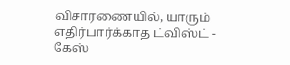விசாரணையில், யாரும் எதிர்பார்க்காத ட்விஸ்ட் -
கேஸ்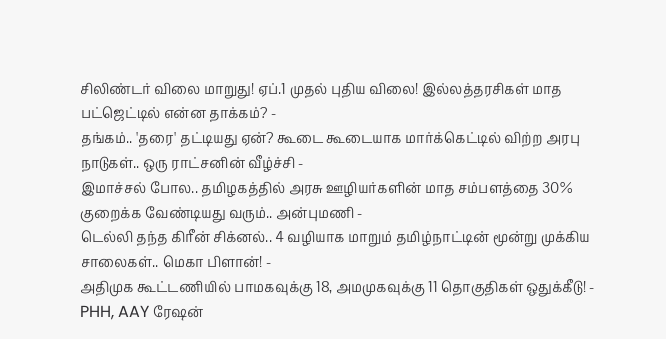சிலிண்டர் விலை மாறுது! ஏப்.1 முதல் புதிய விலை! இல்லத்தரசிகள் மாத பட்ஜெட்டில் என்ன தாக்கம்? -
தங்கம்.. 'தரை' தட்டியது ஏன்? கூடை கூடையாக மார்க்கெட்டில் விற்ற அரபு நாடுகள்.. ஒரு ராட்சனின் வீழ்ச்சி -
இமாச்சல் போல.. தமிழகத்தில் அரசு ஊழியர்களின் மாத சம்பளத்தை 30% குறைக்க வேண்டியது வரும்.. அன்புமணி -
டெல்லி தந்த கிரீன் சிக்னல்.. 4 வழியாக மாறும் தமிழ்நாட்டின் மூன்று முக்கிய சாலைகள்.. மெகா பிளான்! -
அதிமுக கூட்டணியில் பாமகவுக்கு 18, அமமுகவுக்கு 11 தொகுதிகள் ஒதுக்கீடு! -
PHH, AAY ரேஷன்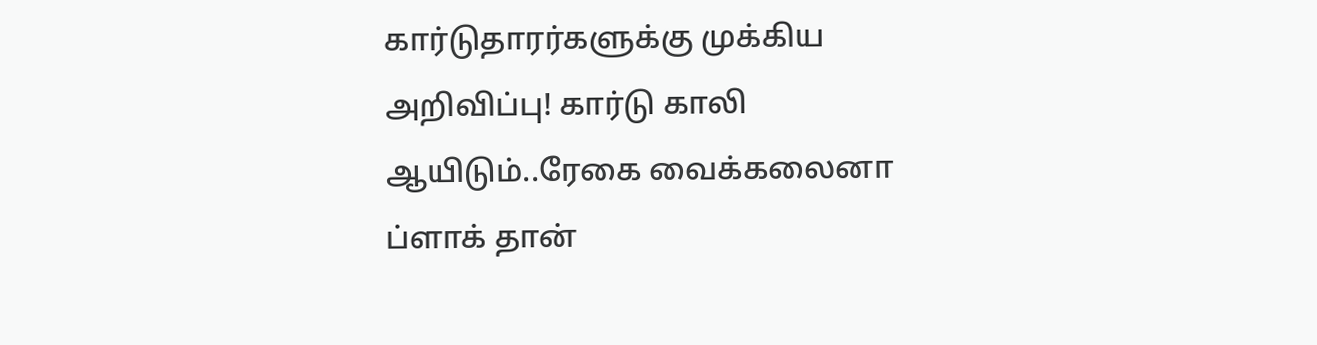கார்டுதாரர்களுக்கு முக்கிய அறிவிப்பு! கார்டு காலி ஆயிடும்..ரேகை வைக்கலைனா ப்ளாக் தான்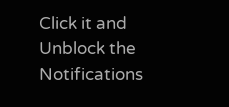Click it and Unblock the Notifications